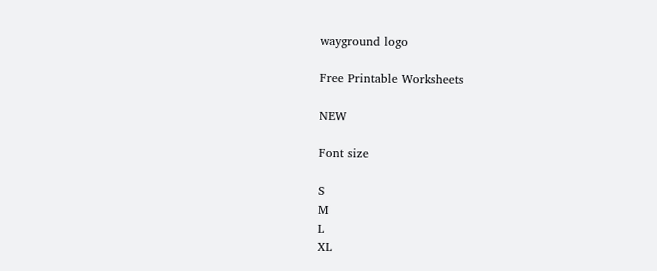wayground logo

Free Printable Worksheets

NEW

Font size

S
M
L
XL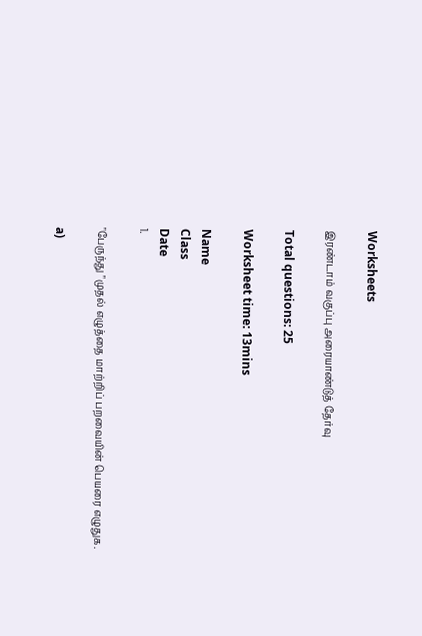Worksheets

இரண்டாம் வகுப்பு அரையாண்டுத் தேர்வு

Total questions: 25

Worksheet time: 13mins

Name
Class
Date
1.

"பேருந்து "முதல் எழுத்தை மாற்றிப் பறவையின் பெயரை எழுதுக.

a)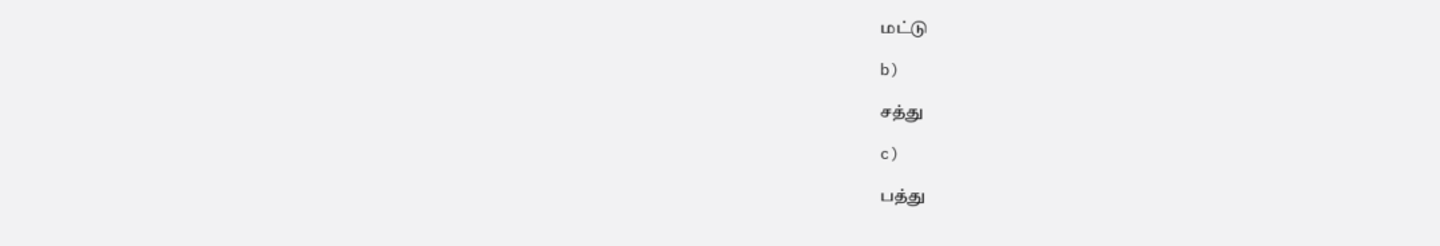மட்டு

b)

சத்து

c)

பத்து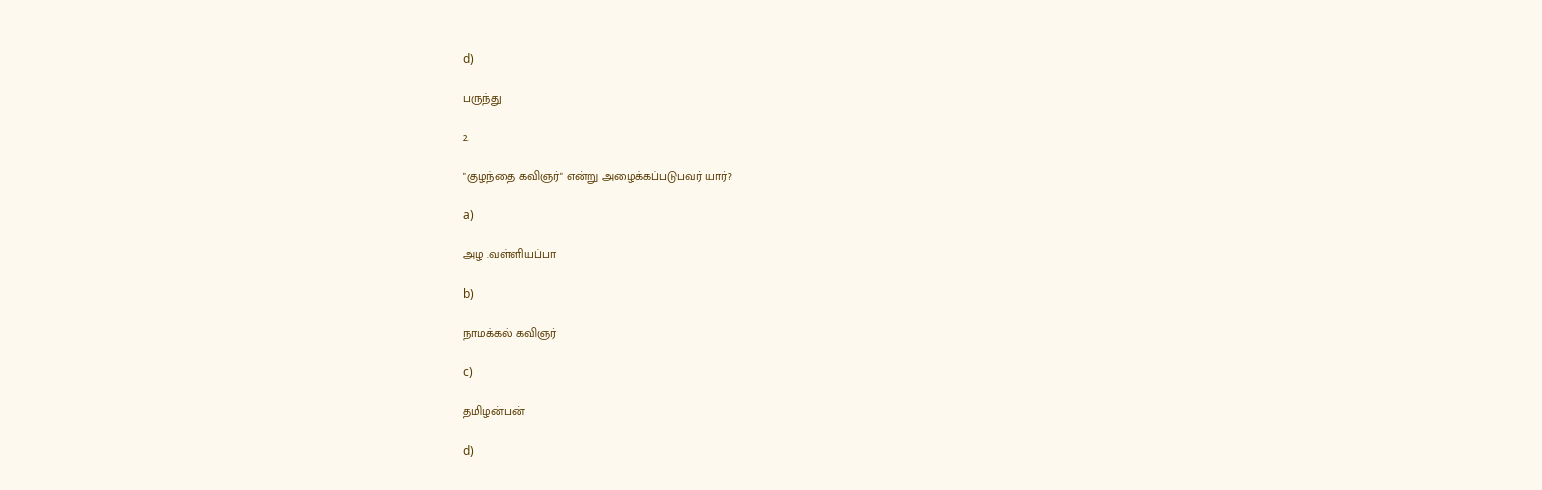d)

பருந்து

2.

"குழந்தை கவிஞர்" என்று அழைக்கப்படுபவர் யார்?

a)

அழ .வள்ளியப்பா

b)

நாமக்கல் கவிஞர்

c)

தமிழன்பன்

d)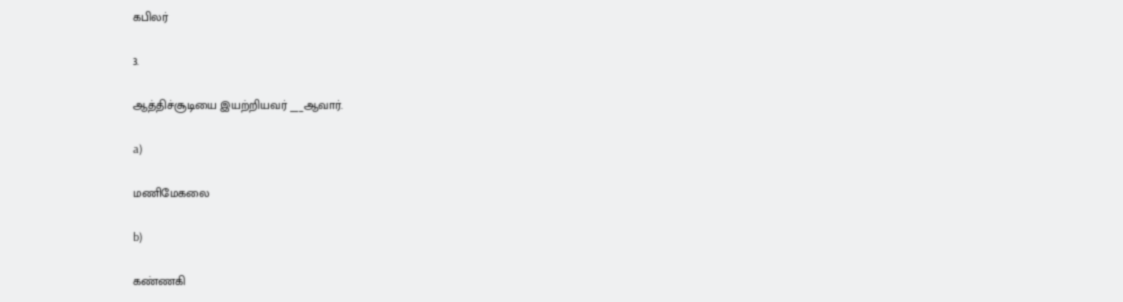கபிலர்

3.

ஆத்திச்சூடியை இயற்றியவர் ___ஆவார்.

a)

மணிமேகலை

b)

கண்ணகி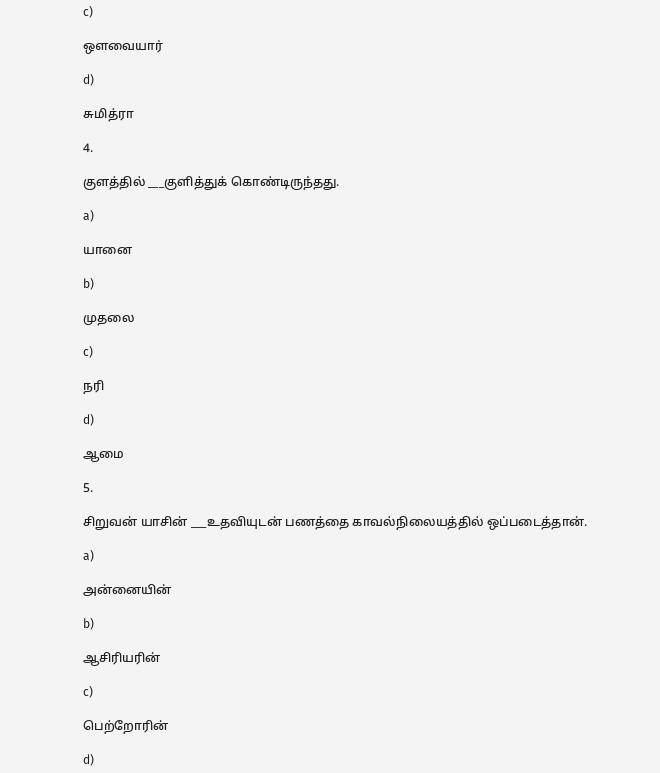c)

ஔவையார்

d)

சுமித்ரா

4.

குளத்தில் ___குளித்துக் கொண்டிருந்தது.

a)

யானை

b)

முதலை

c)

நரி

d)

ஆமை

5.

சிறுவன் யாசின் ___உதவியுடன் பணத்தை காவல்நிலையத்தில் ஒப்படைத்தான்.

a)

அன்னையின்

b)

ஆசிரியரின்

c)

பெற்றோரின்

d)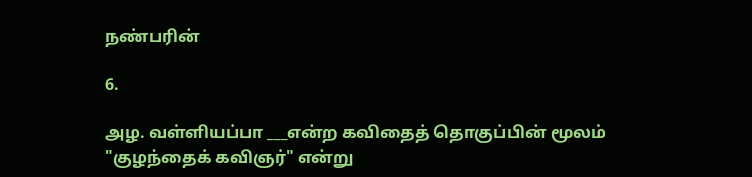நண்பரின்

6.

அழ. வள்ளியப்பா ___என்ற கவிதைத் தொகுப்பின் மூலம் "குழந்தைக் கவிஞர்" என்று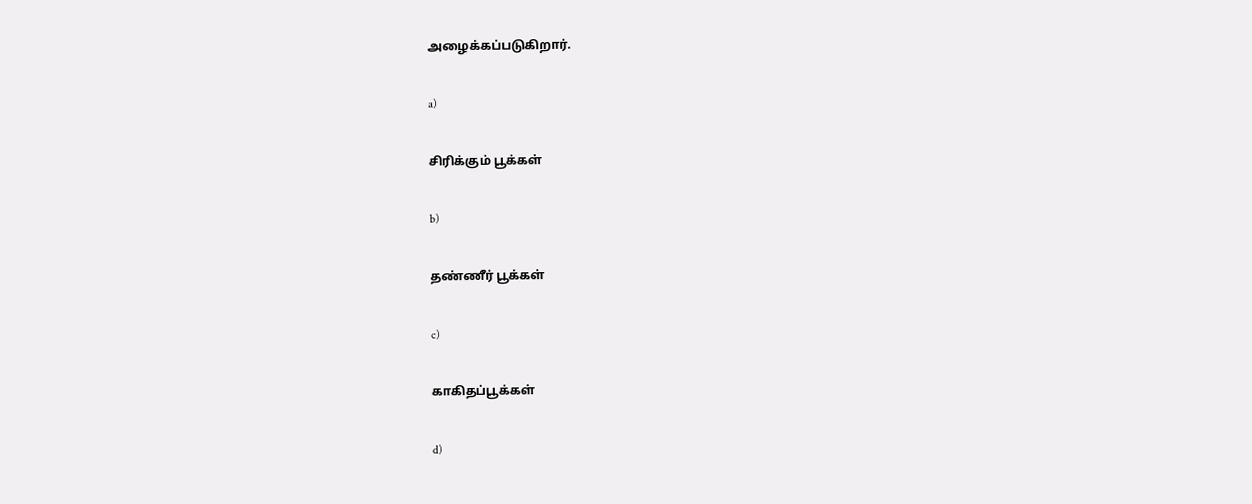அழைக்கப்படுகிறார்.

a)

சிரிக்கும் பூக்கள்

b)

தண்ணீர் பூக்கள்

c)

காகிதப்பூக்கள்

d)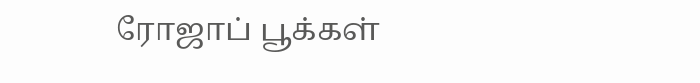ரோஜாப் பூக்கள்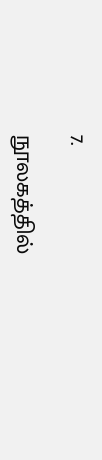7.

நூலகத்தில்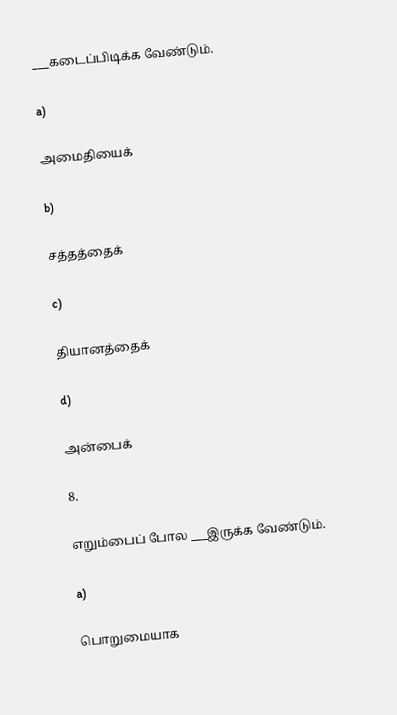___கடைப்பிடிக்க வேண்டும்.

a)

அமைதியைக்

b)

சத்தத்தைக்

c)

தியானத்தைக்

d)

அன்பைக்

8.

எறும்பைப் போல ___இருக்க வேண்டும்.

a)

பொறுமையாக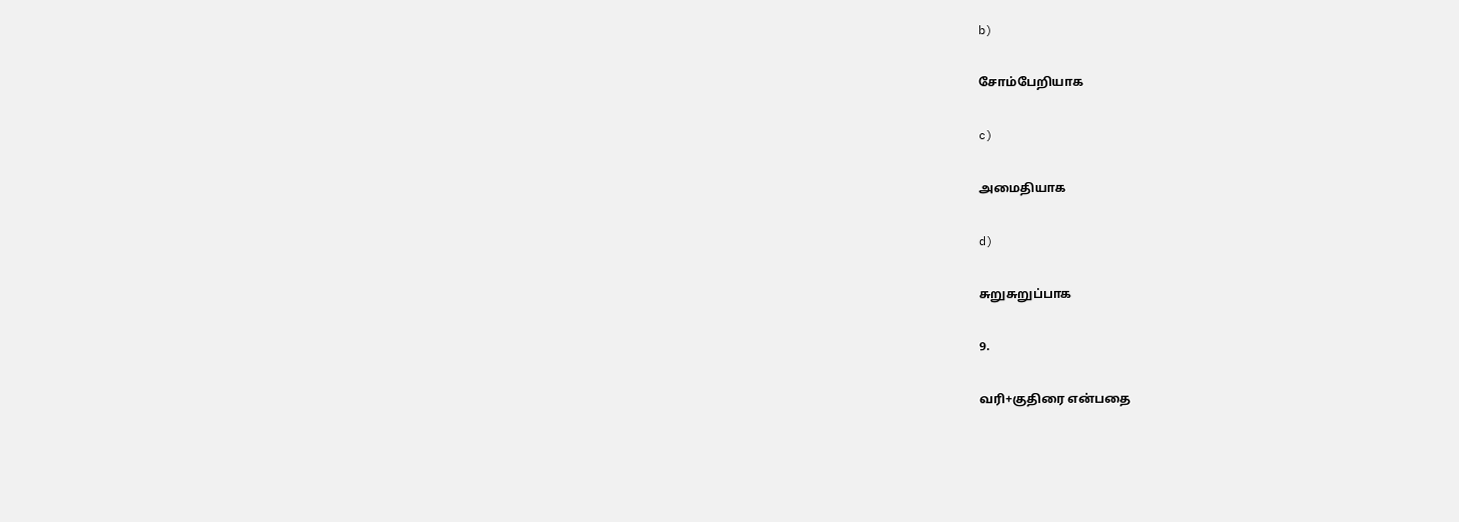b)

சோம்பேறியாக

c)

அமைதியாக

d)

சுறுசுறுப்பாக

9.

வரி+குதிரை என்பதை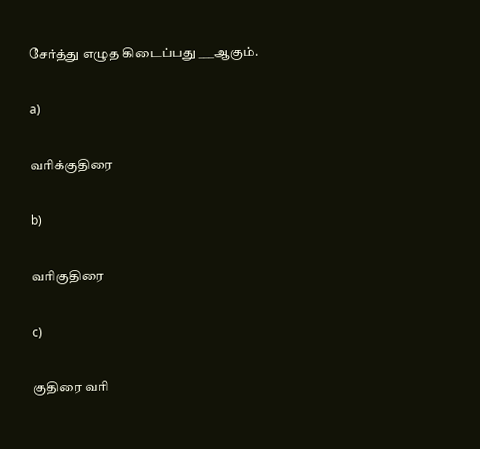சேர்த்து எழுத கிடைப்பது ___ஆகும்.

a)

வரிக்குதிரை

b)

வரிகுதிரை

c)

குதிரை வரி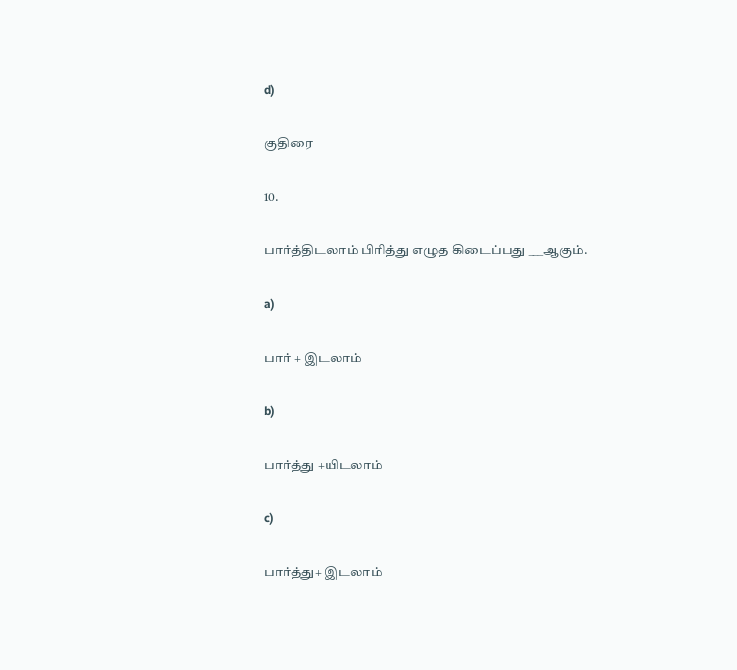d)

குதிரை

10.

பார்த்திடலாம் பிரித்து எழுத கிடைப்பது ___ஆகும்.

a)

பார் + இடலாம்

b)

பார்த்து +யிடலாம்

c)

பார்த்து+ இடலாம்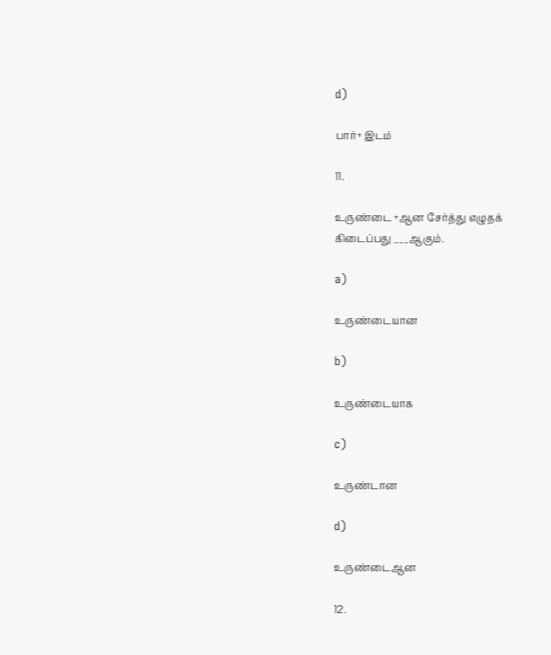d)

பார்+ இடம்

11.

உருண்டை +ஆன சேர்த்து எழுதக் கிடைப்பது ___ஆகும்.

a)

உருண்டையான

b)

உருண்டையாக

c)

உருண்டான

d)

உருண்டைஆன

12.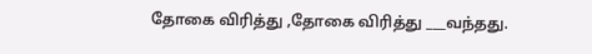தோகை விரித்து ,தோகை விரித்து ___வந்தது.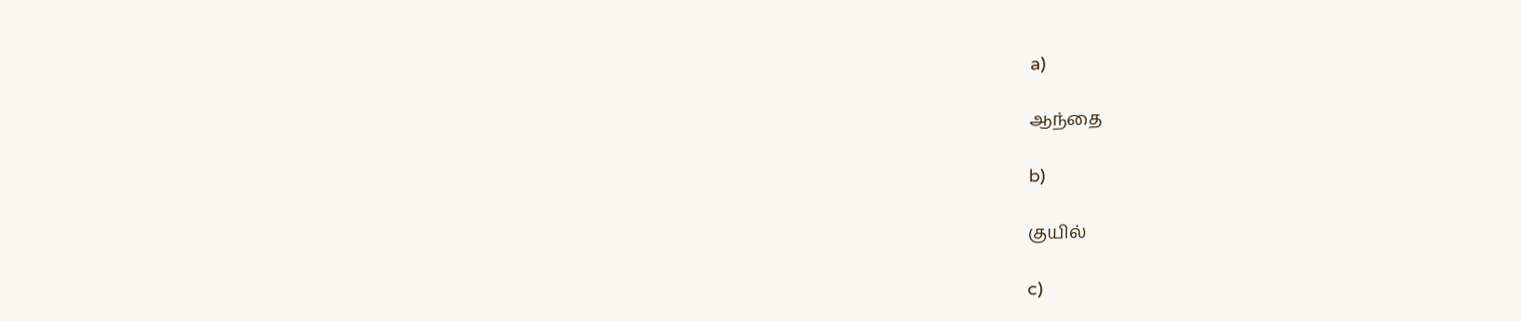a)

ஆந்தை

b)

குயில்

c)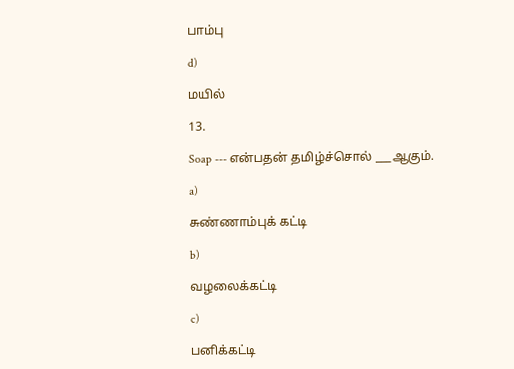பாம்பு

d)

மயில்

13.

Soap --- என்பதன் தமிழ்ச்சொல் ___ஆகும்.

a)

சுண்ணாம்புக் கட்டி

b)

வழலைக்கட்டி

c)

பனிக்கட்டி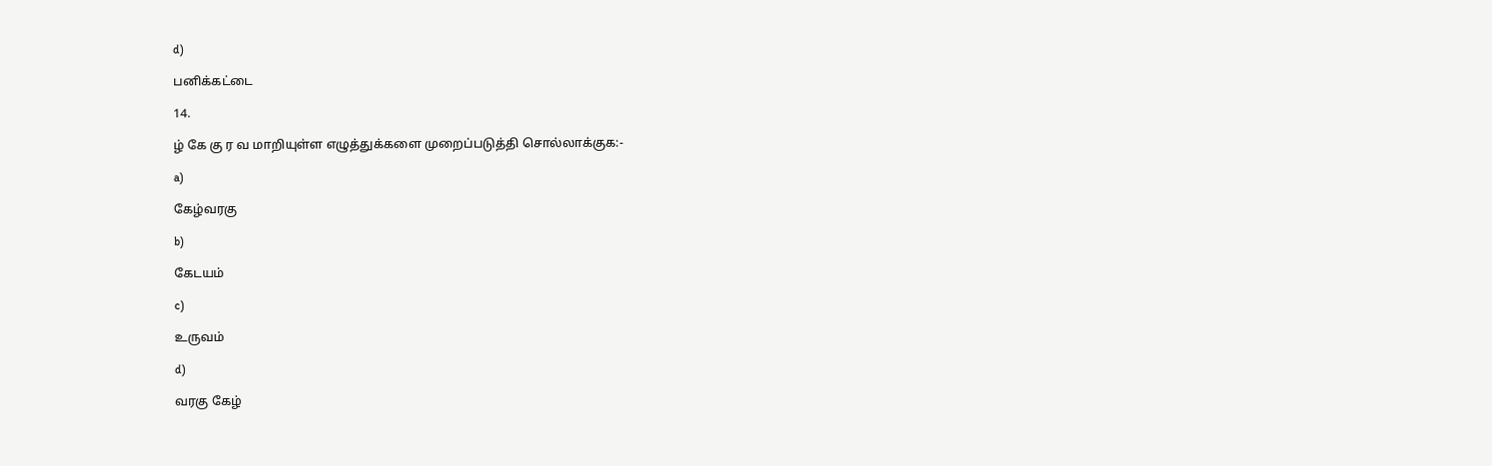d)

பனிக்கட்டை

14.

ழ் கே கு ர வ மாறியுள்ள எழுத்துக்களை முறைப்படுத்தி சொல்லாக்குக:-

a)

கேழ்வரகு

b)

கேடயம்

c)

உருவம்

d)

வரகு கேழ்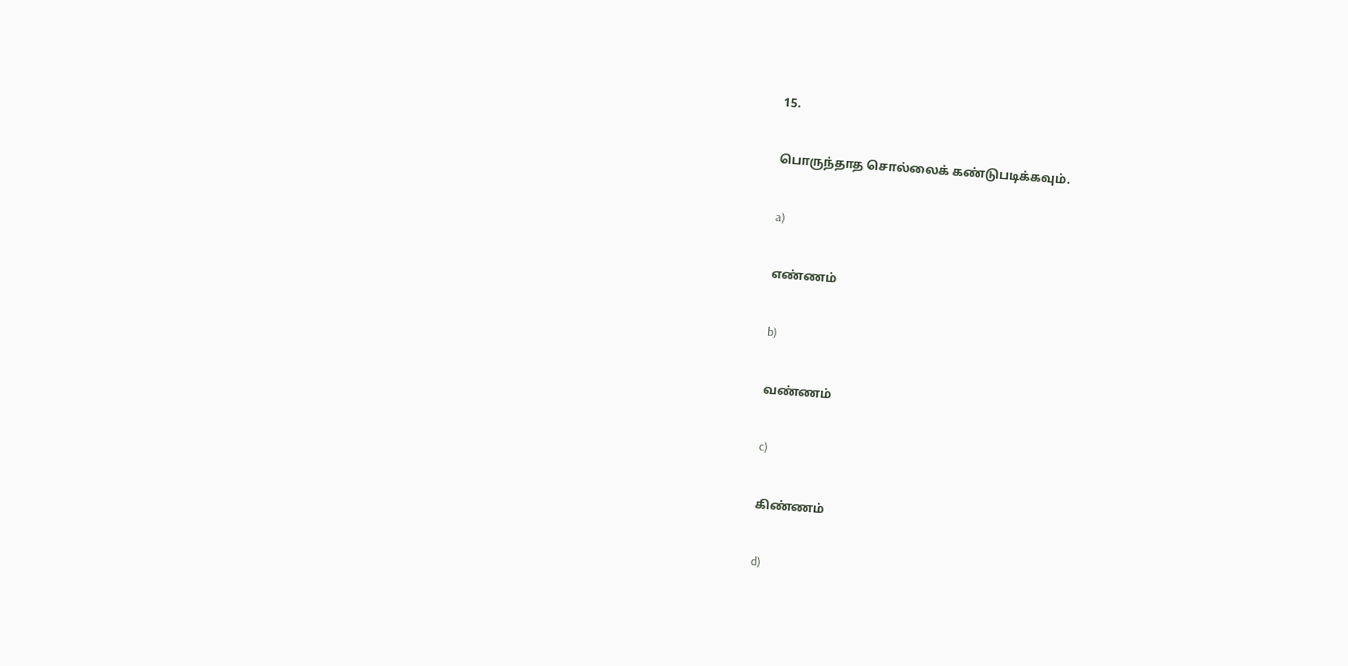15.

பொருந்தாத சொல்லைக் கண்டுபடிக்கவும்.

a)

எண்ணம்

b)

வண்ணம்

c)

கிண்ணம்

d)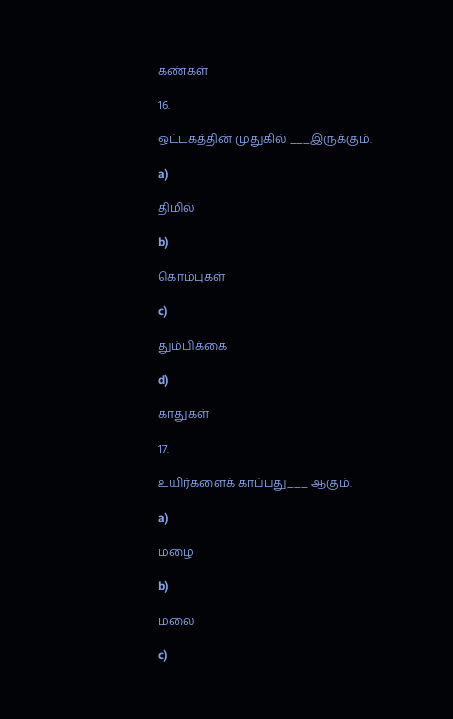கண்கள்

16.

ஒட்டகத்தின் முதுகில் ___இருக்கும்.

a)

திமில்

b)

கொம்புகள்

c)

தும்பிக்கை

d)

காதுகள்

17.

உயிர்களைக் காப்பது___ ஆகும்.

a)

மழை

b)

மலை

c)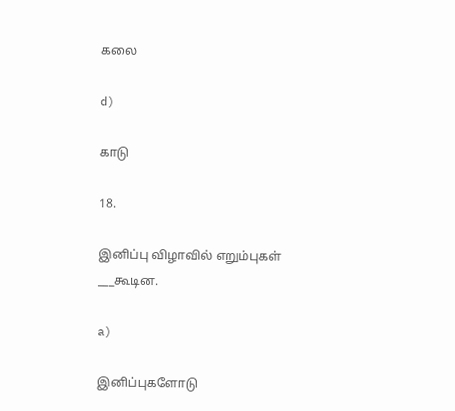கலை

d)

காடு

18.

இனிப்பு விழாவில் எறும்புகள் ___கூடின.

a)

இனிப்புகளோடு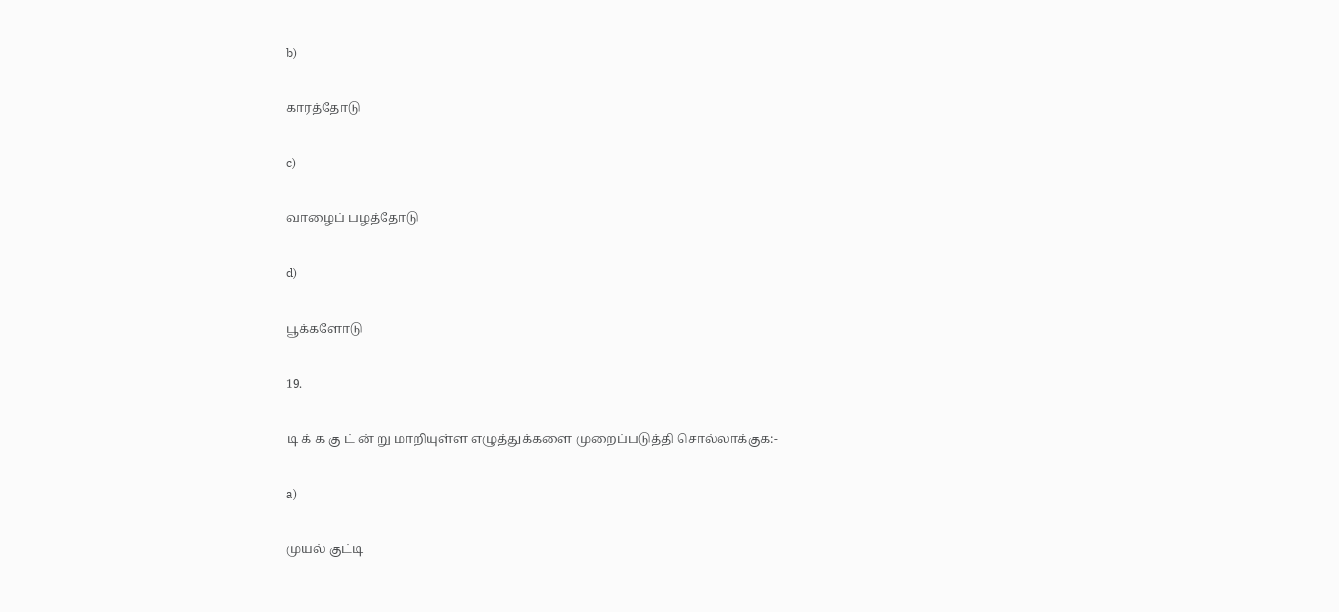b)

காரத்தோடு

c)

வாழைப் பழத்தோடு

d)

பூக்களோடு

19.

டி க் க கு ட் ன் று மாறியுள்ள எழுத்துக்களை முறைப்படுத்தி சொல்லாக்குக:-

a)

முயல் குட்டி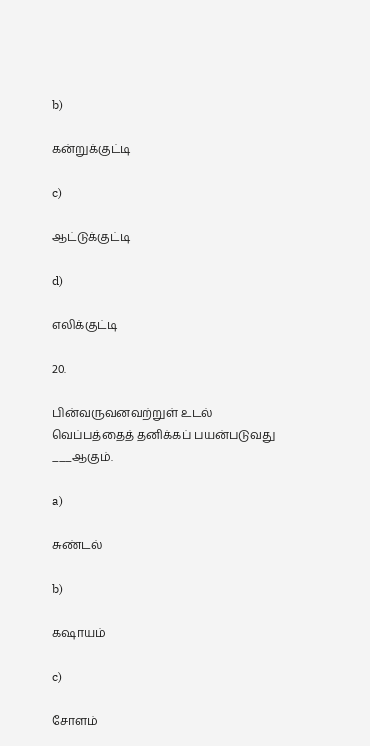b)

கன்றுக்குட்டி

c)

ஆட்டுக்குட்டி

d)

எலிக்குட்டி

20.

பின்வருவனவற்றுள் உடல் வெப்பத்தைத் தனிக்கப் பயன்படுவது ___ஆகும்.

a)

சுண்டல்

b)

கஷாயம்

c)

சோளம்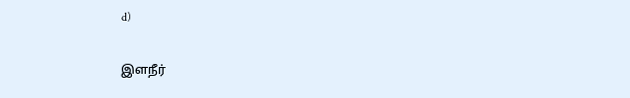d)

இளநீர்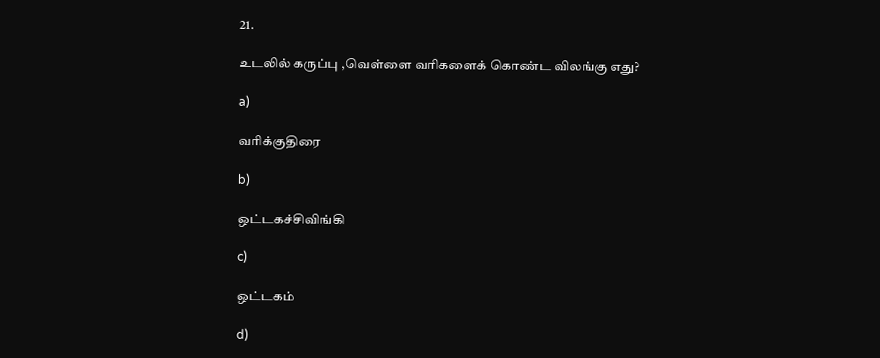21.

உடலில் கருப்பு ,வெள்ளை வரிகளைக் கொண்ட விலங்கு எது?

a)

வரிக்குதிரை

b)

ஒட்டகச்சிவிங்கி

c)

ஒட்டகம்

d)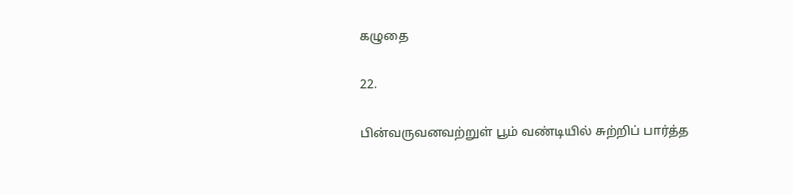கழுதை

22.

பின்வருவனவற்றுள் பூம் வண்டியில் சுற்றிப் பார்த்த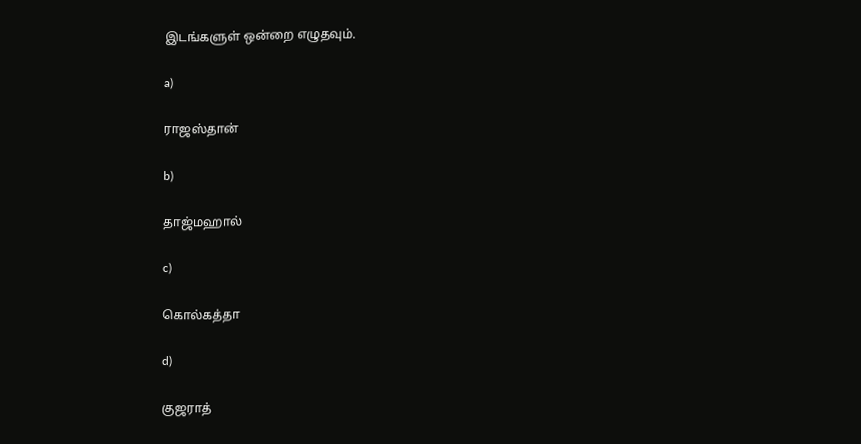இடங்களுள் ஒன்றை எழுதவும்.

a)

ராஜஸ்தான்

b)

தாஜ்மஹால்

c)

கொல்கத்தா

d)

குஜராத்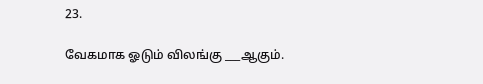23.

வேகமாக ஓடும் விலங்கு ___ஆகும்.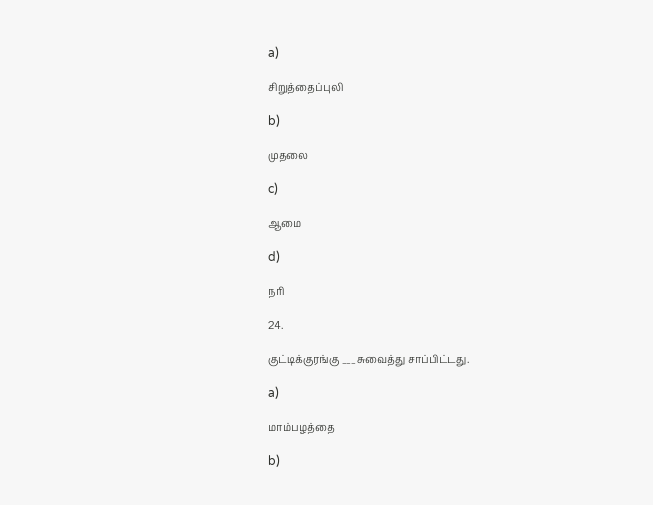a)

சிறுத்தைப்புலி

b)

முதலை

c)

ஆமை

d)

நரி

24.

குட்டிக்குரங்கு ___சுவைத்து சாப்பிட்டது.

a)

மாம்பழத்தை

b)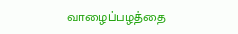வாழைப்பழத்தை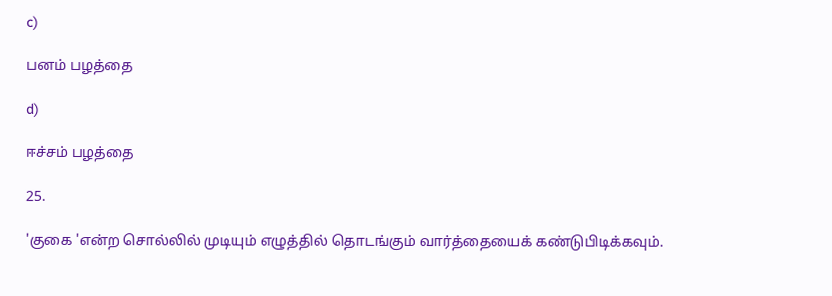c)

பனம் பழத்தை

d)

ஈச்சம் பழத்தை

25.

'குகை 'என்ற சொல்லில் முடியும் எழுத்தில் தொடங்கும் வார்த்தையைக் கண்டுபிடிக்கவும்.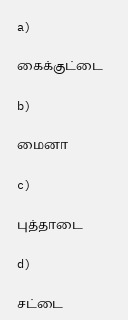a)

கைக்குட்டை

b)

மைனா

c)

புத்தாடை

d)

சட்டை